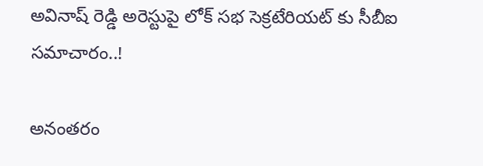అవినాష్ రెడ్డి అరెస్టుపై లోక్ సభ సెక్రటేరియట్ కు సీబీఐ సమాచారం..!

అనంతరం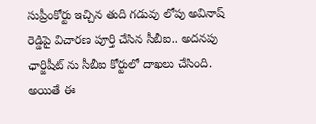సుప్రీంకోర్టు ఇచ్చిన తుది గడువు లోపు అవినాష్ రెడ్డిపై విచారణ పూర్తి చేసిన సీబీఐ.. అదనపు ఛార్జిషీట్ ను సీబీఐ కోర్టులో దాఖలు చేసింది. అయితే ఈ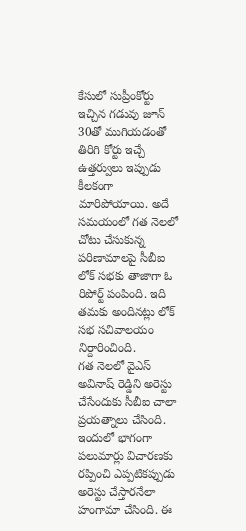కేసులో సుప్రీంకోర్టు ఇచ్చిన గడువు జూన్ 30తో ముగియడంతో తిరిగి కోర్టు ఇచ్చే ఉత్తర్వులు ఇప్పుడు కీలకంగా మారిపోయాయి. అదే సమయంలో గత నెలలో చోటు చేసుకున్న పరిణామాలపై సీబీఐ లోక్ సభకు తాజాగా ఓ రిపోర్ట్ పంపింది. ఇది తమకు అందినట్లు లోక్ సభ సచివాలయం నిర్దారించింది.
గత నెలలో వైఎస్ అవినాష్ రెడ్డిని అరెస్టు చేసేందుకు సీబీఐ చాలా ప్రయత్నాలు చేసింది. ఇందులో భాగంగా పలుమార్లు విచారణకు రప్పించి ఎప్పటికప్పుడు అరెస్టు చేస్తారనేలా హంగామా చేసింది. ఈ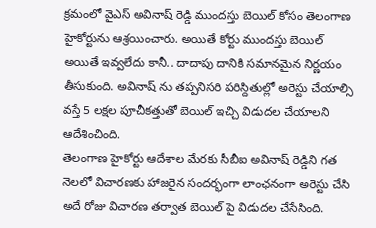క్రమంలో వైఎస్ అవినాష్ రెడ్డి ముందస్తు బెయిల్ కోసం తెలంగాణ హైకోర్టును ఆశ్రయించారు. అయితే కోర్టు ముందస్తు బెయిల్ అయితే ఇవ్వలేదు కానీ.. దాదాపు దానికి సమానమైన నిర్ణయం తీసుకుంది. అవినాష్ ను తప్పనిసరి పరిస్దితుల్లో అరెస్టు చేయాల్సి వస్తే 5 లక్షల పూచీకత్తుతో బెయిల్ ఇచ్చి విడుదల చేయాలని ఆదేశించింది.
తెలంగాణ హైకోర్టు ఆదేశాల మేరకు సీబీఐ అవినాష్ రెడ్డిని గత నెలలో విచారణకు హాజరైన సందర్భంగా లాంఛనంగా అరెస్టు చేసి అదే రోజు విచారణ తర్వాత బెయిల్ పై విడుదల చేసేసింది.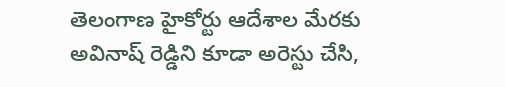తెలంగాణ హైకోర్టు ఆదేశాల మేరకు అవినాష్ రెడ్డిని కూడా అరెస్టు చేసి,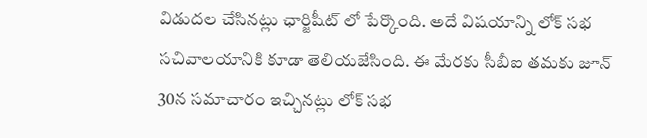విడుదల చేసినట్లు ఛార్జిషీట్ లో పేర్కొంది. అదే విషయాన్ని లోక్ సభ సచివాలయానికి కూడా తెలియజేసింది. ఈ మేరకు సీబీఐ తమకు జూన్ 30న సమాచారం ఇచ్చినట్లు లోక్ సభ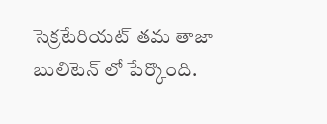సెక్రటేరియట్ తమ తాజా బులిటెన్ లో పేర్కొంది.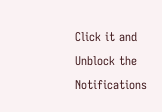Click it and Unblock the Notifications